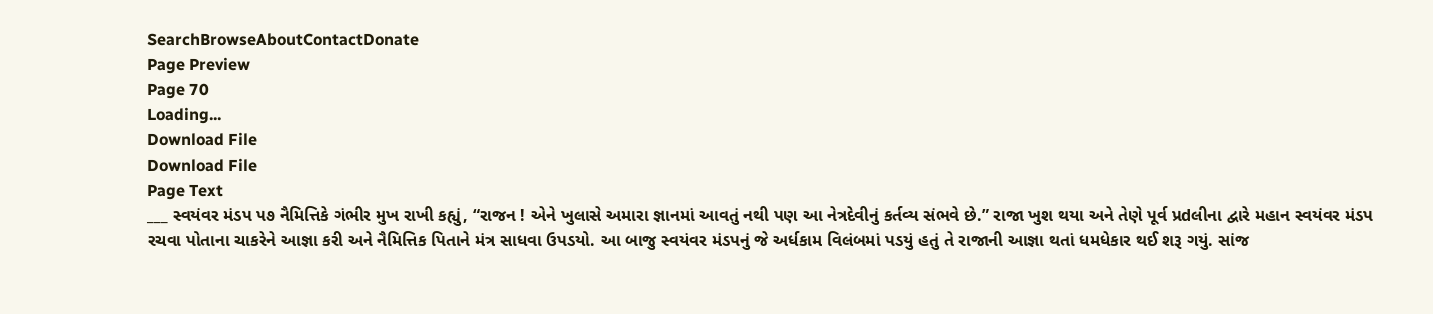SearchBrowseAboutContactDonate
Page Preview
Page 70
Loading...
Download File
Download File
Page Text
___ સ્વયંવર મંડપ પ૭ નૈમિત્તિકે ગંભીર મુખ રાખી કહ્યું, “રાજન ! એને ખુલાસે અમારા જ્ઞાનમાં આવતું નથી પણ આ નેત્રદેવીનું કર્તવ્ય સંભવે છે.” રાજા ખુશ થયા અને તેણે પૂર્વ પ્રdલીના દ્વારે મહાન સ્વયંવર મંડપ રચવા પોતાના ચાકરેને આજ્ઞા કરી અને નૈમિત્તિક પિતાને મંત્ર સાધવા ઉપડયો. આ બાજુ સ્વયંવર મંડપનું જે અર્ધકામ વિલંબમાં પડયું હતું તે રાજાની આજ્ઞા થતાં ધમધેકાર થઈ શરૂ ગયું. સાંજ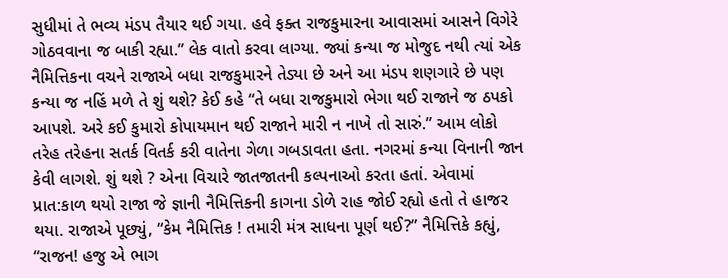સુધીમાં તે ભવ્ય મંડપ તૈયાર થઈ ગયા. હવે ફક્ત રાજકુમારના આવાસમાં આસને વિગેરે ગોઠવવાના જ બાકી રહ્યા.” લેક વાતો કરવા લાગ્યા. જ્યાં કન્યા જ મોજુદ નથી ત્યાં એક નૈમિત્તિકના વચને રાજાએ બધા રાજકુમારને તેડ્યા છે અને આ મંડપ શણગારે છે પણ કન્યા જ નહિં મળે તે શું થશે? કેઈ કહે “તે બધા રાજકુમારો ભેગા થઈ રાજાને જ ઠપકો આપશે. અરે કઈ કુમારો કોપાયમાન થઈ રાજાને મારી ન નાખે તો સારું.” આમ લોકો તરેહ તરેહના સતર્ક વિતર્ક કરી વાતેના ગેળા ગબડાવતા હતા. નગરમાં કન્યા વિનાની જાન કેવી લાગશે. શું થશે ? એના વિચારે જાતજાતની કલ્પનાઓ કરતા હતાં. એવામાં પ્રાત:કાળ થયો રાજા જે જ્ઞાની નૈમિત્તિકની કાગના ડોળે રાહ જોઈ રહ્યો હતો તે હાજર થયા. રાજાએ પૂછ્યું, “કેમ નૈમિત્તિક ! તમારી મંત્ર સાધના પૂર્ણ થઈ?” નૈમિત્તિકે કહ્યું, “રાજન! હજુ એ ભાગ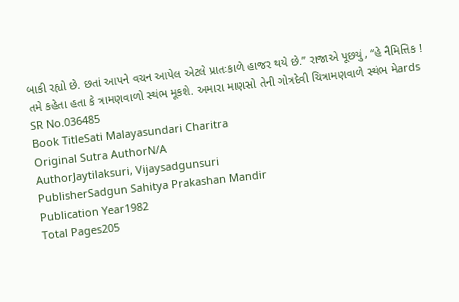બાકી રહ્યો છે. છતાં આપને વચન આપેલ એટલે પ્રાતઃકાળે હાજર થયે છે.” રાજાએ પૂછયું, “હે નૈમિત્તિક ! તમે કહેતા હતા કે ત્રામણવાળો સ્થંભ મૂકશે. અમારા માણસો તેની ગોત્રદેવી ચિત્રામણવાળે સ્થંભ મેards
SR No.036485
Book TitleSati Malayasundari Charitra
Original Sutra AuthorN/A
AuthorJaytilaksuri, Vijaysadgunsuri
PublisherSadgun Sahitya Prakashan Mandir
Publication Year1982
Total Pages205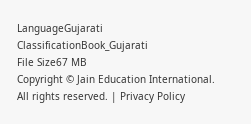LanguageGujarati
ClassificationBook_Gujarati
File Size67 MB
Copyright © Jain Education International. All rights reserved. | Privacy Policy